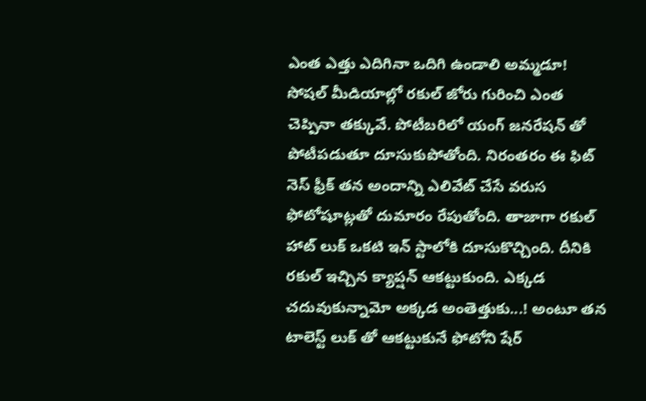ఎంత ఎత్తు ఎదిగినా ఒదిగి ఉండాలి అమ్మడూ!
సోషల్ మీడియాల్లో రకుల్ జోరు గురించి ఎంత చెప్పినా తక్కువే. పోటీబరిలో యంగ్ జనరేషన్ తో పోటీపడుతూ దూసుకుపోతోంది. నిరంతరం ఈ ఫిట్ నెస్ ఫ్రీక్ తన అందాన్ని ఎలివేట్ చేసే వరుస ఫోటోషూట్లతో దుమారం రేపుతోంది. తాజాగా రకుల్ హాట్ లుక్ ఒకటి ఇన్ స్టాలోకి దూసుకొచ్చింది. దీనికి రకుల్ ఇచ్చిన క్యాప్షన్ ఆకట్టుకుంది. ఎక్కడ చదువుకున్నామో అక్కడ అంతెత్తుకు...! అంటూ తన టాలెస్ట్ లుక్ తో ఆకట్టుకునే ఫోటోని షేర్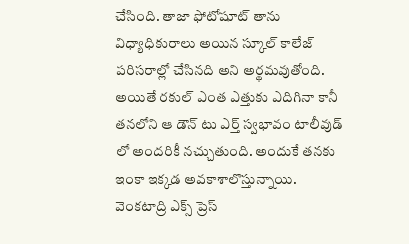చేసింది. తాజా ఫోటోషూట్ తాను విధ్యాధికురాలు అయిన స్కూల్ కాలేజ్ పరిసరాల్లో చేసినది అని అర్థమవుతోంది. అయితే రకుల్ ఎంత ఎత్తుకు ఎదిగినా కానీ తనలోని ఆ డౌన్ టు ఎర్త్ స్వభావం టాలీవుడ్ లో అందరికీ నచ్చుతుంది. అందుకే తనకు ఇంకా ఇక్కడ అవకాశాలొస్తున్నాయి. వెంకటాద్రి ఎక్స్ ప్రెస్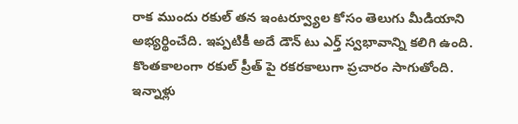రాక ముందు రకుల్ తన ఇంటర్వ్యూల కోసం తెలుగు మీడియాని అభ్యర్థించేది. ఇప్పటికీ అదే డౌన్ టు ఎర్త్ స్వభావాన్ని కలిగి ఉంది.
కొంతకాలంగా రకుల్ ప్రీత్ పై రకరకాలుగా ప్రచారం సాగుతోంది. ఇన్నాళ్లు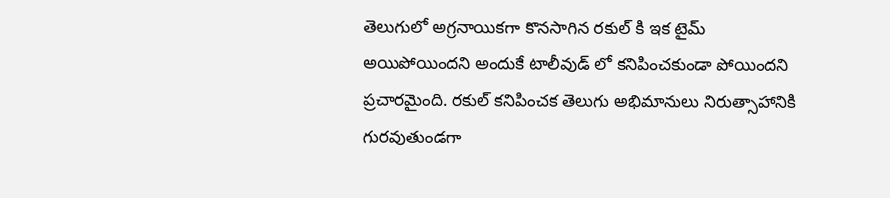తెలుగులో అగ్రనాయికగా కొనసాగిన రకుల్ కి ఇక టైమ్ అయిపోయిందని అందుకే టాలీవుడ్ లో కనిపించకుండా పోయిందని ప్రచారమైంది. రకుల్ కనిపించక తెలుగు అభిమానులు నిరుత్సాహానికి గురవుతుండగా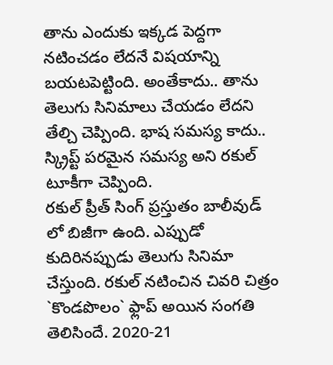తాను ఎందుకు ఇక్కడ పెద్దగా నటించడం లేదనే విషయాన్ని బయటపెట్టింది. అంతేకాదు.. తాను తెలుగు సినిమాలు చేయడం లేదని తేల్చి చెప్పింది. భాష సమస్య కాదు.. స్క్రిప్ట్ పరమైన సమస్య అని రకుల్ టూకీగా చెప్పింది.
రకుల్ ప్రీత్ సింగ్ ప్రస్తుతం బాలీవుడ్ లో బిజీగా ఉంది. ఎప్పుడో కుదిరినప్పుడు తెలుగు సినిమా చేస్తుంది. రకుల్ నటించిన చివరి చిత్రం `కొండపొలం` ఫ్లాప్ అయిన సంగతి తెలిసిందే. 2020-21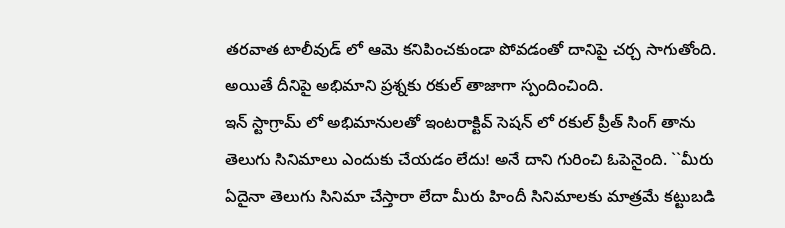తరవాత టాలీవుడ్ లో ఆమె కనిపించకుండా పోవడంతో దానిపై చర్చ సాగుతోంది. అయితే దీనిపై అభిమాని ప్రశ్నకు రకుల్ తాజాగా స్పందించింది.
ఇన్ స్టాగ్రామ్ లో అభిమానులతో ఇంటరాక్టివ్ సెషన్ లో రకుల్ ప్రీత్ సింగ్ తాను తెలుగు సినిమాలు ఎందుకు చేయడం లేదు! అనే దాని గురించి ఓపెనైంది. ``మీరు ఏదైనా తెలుగు సినిమా చేస్తారా లేదా మీరు హిందీ సినిమాలకు మాత్రమే కట్టుబడి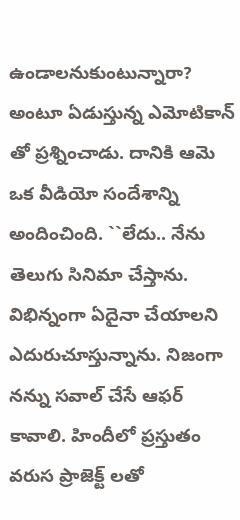ఉండాలనుకుంటున్నారా? అంటూ ఏడుస్తున్న ఎమోటికాన్ తో ప్రశ్నించాడు. దానికి ఆమె ఒక వీడియో సందేశాన్ని అందించింది. ``లేదు.. నేను తెలుగు సినిమా చేస్తాను. విభిన్నంగా ఏదైనా చేయాలని ఎదురుచూస్తున్నాను. నిజంగా నన్ను సవాల్ చేసే ఆఫర్ కావాలి. హిందీలో ప్రస్తుతం వరుస ప్రాజెక్ట్ లతో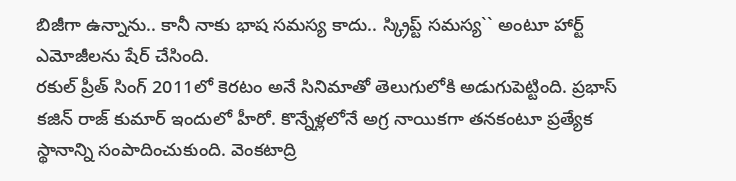బిజీగా ఉన్నాను.. కానీ నాకు భాష సమస్య కాదు.. స్క్రిప్ట్ సమస్య`` అంటూ హార్ట్ ఎమోజీలను షేర్ చేసింది.
రకుల్ ప్రీత్ సింగ్ 2011లో కెరటం అనే సినిమాతో తెలుగులోకి అడుగుపెట్టింది. ప్రభాస్ కజిన్ రాజ్ కుమార్ ఇందులో హీరో. కొన్నేళ్లలోనే అగ్ర నాయికగా తనకంటూ ప్రత్యేక స్థానాన్ని సంపాదించుకుంది. వెంకటాద్రి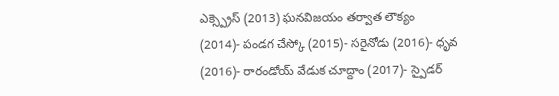ఎక్స్ప్రెస్ (2013) ఘనవిజయం తర్వాత లౌక్యం (2014)- పండగ చేస్కో (2015)- సరైనోడు (2016)- ధృవ (2016)- రారండోయ్ వేడుక చూద్దాం (2017)- స్పైడర్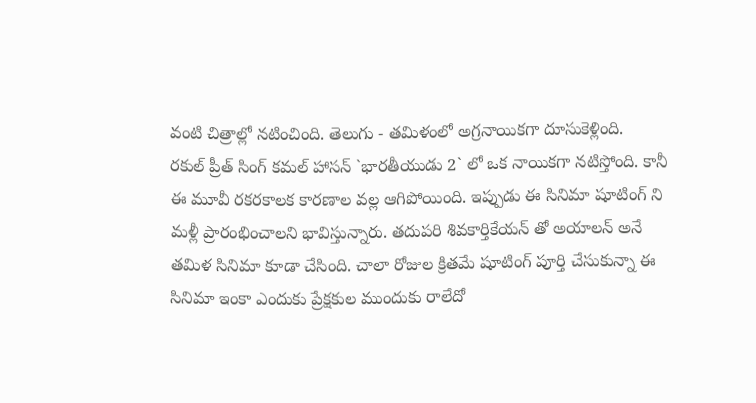వంటి చిత్రాల్లో నటించింది. తెలుగు - తమిళంలో అగ్రనాయికగా దూసుకెళ్లింది.
రకుల్ ప్రీత్ సింగ్ కమల్ హాసన్ `భారతీయుడు 2` లో ఒక నాయికగా నటిస్తోంది. కానీ ఈ మూవీ రకరకాలక కారణాల వల్ల ఆగిపోయింది. ఇప్పుడు ఈ సినిమా షూటింగ్ ని మళ్లీ ప్రారంభించాలని భావిస్తున్నారు. తదుపరి శివకార్తికేయన్ తో అయాలన్ అనే తమిళ సినిమా కూడా చేసింది. చాలా రోజుల క్రితమే షూటింగ్ పూర్తి చేసుకున్నా ఈ సినిమా ఇంకా ఎందుకు ప్రేక్షకుల ముందుకు రాలేదో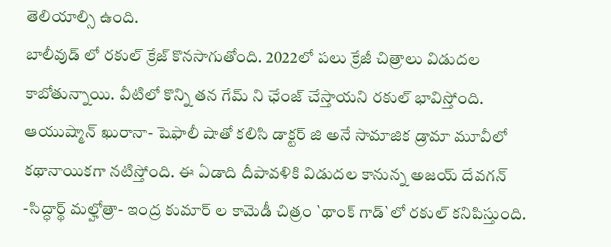తెలియాల్సి ఉంది.
బాలీవుడ్ లో రకుల్ క్రేజ్ కొనసాగుతోంది. 2022లో పలు క్రేజీ చిత్రాలు విడుదల కాబోతున్నాయి. వీటిలో కొన్ని తన గేమ్ ని ఛేంజ్ చేస్తాయని రకుల్ భావిస్తోంది. ఆయుష్మాన్ ఖురానా- షెఫాలీ షాతో కలిసి డాక్టర్ జి అనే సామాజిక డ్రామా మూవీలో కథానాయికగా నటిస్తోంది. ఈ ఏడాది దీపావళికి విడుదల కానున్న అజయ్ దేవగన్ -సిద్ధార్థ్ మల్హోత్రా- ఇంద్ర కుమార్ ల కామెడీ చిత్రం `థాంక్ గాడ్`లో రకుల్ కనిపిస్తుంది.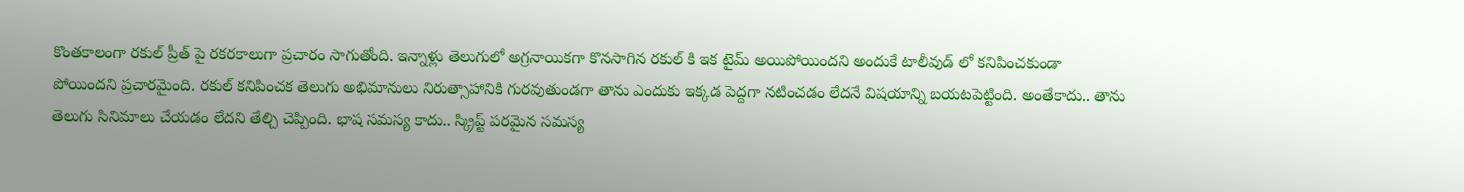కొంతకాలంగా రకుల్ ప్రీత్ పై రకరకాలుగా ప్రచారం సాగుతోంది. ఇన్నాళ్లు తెలుగులో అగ్రనాయికగా కొనసాగిన రకుల్ కి ఇక టైమ్ అయిపోయిందని అందుకే టాలీవుడ్ లో కనిపించకుండా పోయిందని ప్రచారమైంది. రకుల్ కనిపించక తెలుగు అభిమానులు నిరుత్సాహానికి గురవుతుండగా తాను ఎందుకు ఇక్కడ పెద్దగా నటించడం లేదనే విషయాన్ని బయటపెట్టింది. అంతేకాదు.. తాను తెలుగు సినిమాలు చేయడం లేదని తేల్చి చెప్పింది. భాష సమస్య కాదు.. స్క్రిప్ట్ పరమైన సమస్య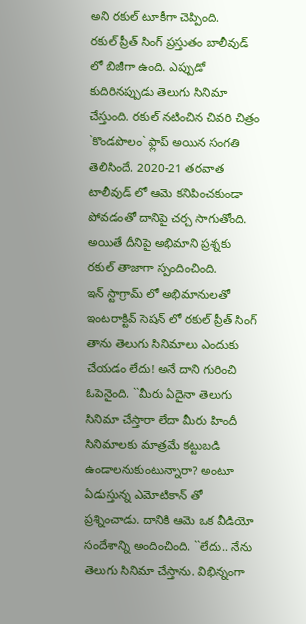అని రకుల్ టూకీగా చెప్పింది.
రకుల్ ప్రీత్ సింగ్ ప్రస్తుతం బాలీవుడ్ లో బిజీగా ఉంది. ఎప్పుడో కుదిరినప్పుడు తెలుగు సినిమా చేస్తుంది. రకుల్ నటించిన చివరి చిత్రం `కొండపొలం` ఫ్లాప్ అయిన సంగతి తెలిసిందే. 2020-21 తరవాత టాలీవుడ్ లో ఆమె కనిపించకుండా పోవడంతో దానిపై చర్చ సాగుతోంది. అయితే దీనిపై అభిమాని ప్రశ్నకు రకుల్ తాజాగా స్పందించింది.
ఇన్ స్టాగ్రామ్ లో అభిమానులతో ఇంటరాక్టివ్ సెషన్ లో రకుల్ ప్రీత్ సింగ్ తాను తెలుగు సినిమాలు ఎందుకు చేయడం లేదు! అనే దాని గురించి ఓపెనైంది. ``మీరు ఏదైనా తెలుగు సినిమా చేస్తారా లేదా మీరు హిందీ సినిమాలకు మాత్రమే కట్టుబడి ఉండాలనుకుంటున్నారా? అంటూ ఏడుస్తున్న ఎమోటికాన్ తో ప్రశ్నించాడు. దానికి ఆమె ఒక వీడియో సందేశాన్ని అందించింది. ``లేదు.. నేను తెలుగు సినిమా చేస్తాను. విభిన్నంగా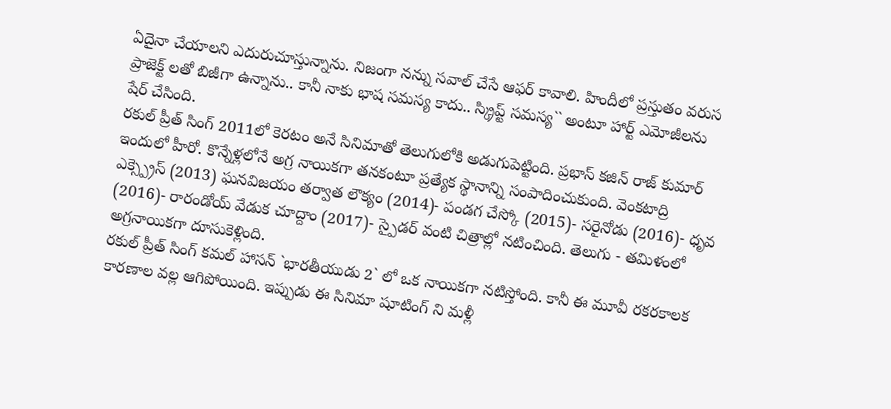ఏదైనా చేయాలని ఎదురుచూస్తున్నాను. నిజంగా నన్ను సవాల్ చేసే ఆఫర్ కావాలి. హిందీలో ప్రస్తుతం వరుస ప్రాజెక్ట్ లతో బిజీగా ఉన్నాను.. కానీ నాకు భాష సమస్య కాదు.. స్క్రిప్ట్ సమస్య`` అంటూ హార్ట్ ఎమోజీలను షేర్ చేసింది.
రకుల్ ప్రీత్ సింగ్ 2011లో కెరటం అనే సినిమాతో తెలుగులోకి అడుగుపెట్టింది. ప్రభాస్ కజిన్ రాజ్ కుమార్ ఇందులో హీరో. కొన్నేళ్లలోనే అగ్ర నాయికగా తనకంటూ ప్రత్యేక స్థానాన్ని సంపాదించుకుంది. వెంకటాద్రి ఎక్స్ప్రెస్ (2013) ఘనవిజయం తర్వాత లౌక్యం (2014)- పండగ చేస్కో (2015)- సరైనోడు (2016)- ధృవ (2016)- రారండోయ్ వేడుక చూద్దాం (2017)- స్పైడర్ వంటి చిత్రాల్లో నటించింది. తెలుగు - తమిళంలో అగ్రనాయికగా దూసుకెళ్లింది.
రకుల్ ప్రీత్ సింగ్ కమల్ హాసన్ `భారతీయుడు 2` లో ఒక నాయికగా నటిస్తోంది. కానీ ఈ మూవీ రకరకాలక కారణాల వల్ల ఆగిపోయింది. ఇప్పుడు ఈ సినిమా షూటింగ్ ని మళ్లీ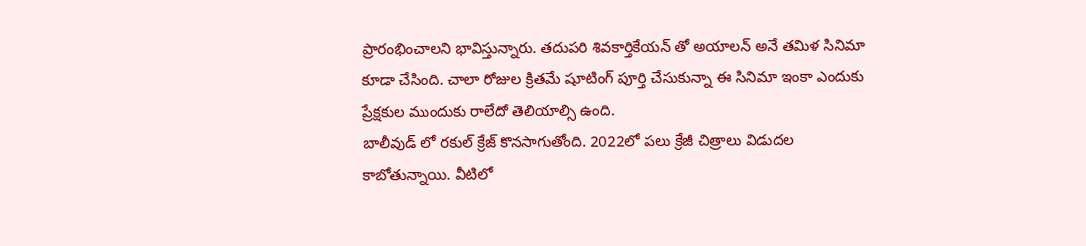ప్రారంభించాలని భావిస్తున్నారు. తదుపరి శివకార్తికేయన్ తో అయాలన్ అనే తమిళ సినిమా కూడా చేసింది. చాలా రోజుల క్రితమే షూటింగ్ పూర్తి చేసుకున్నా ఈ సినిమా ఇంకా ఎందుకు ప్రేక్షకుల ముందుకు రాలేదో తెలియాల్సి ఉంది.
బాలీవుడ్ లో రకుల్ క్రేజ్ కొనసాగుతోంది. 2022లో పలు క్రేజీ చిత్రాలు విడుదల కాబోతున్నాయి. వీటిలో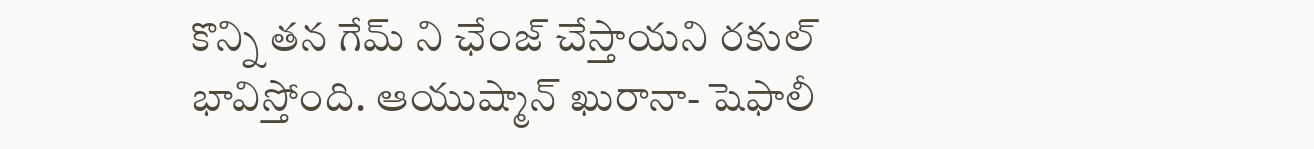కొన్ని తన గేమ్ ని ఛేంజ్ చేస్తాయని రకుల్ భావిస్తోంది. ఆయుష్మాన్ ఖురానా- షెఫాలీ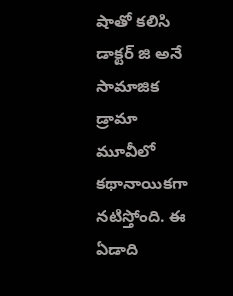షాతో కలిసి డాక్టర్ జి అనే సామాజిక డ్రామా మూవీలో కథానాయికగా నటిస్తోంది. ఈ ఏడాది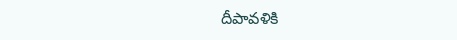దీపావళికి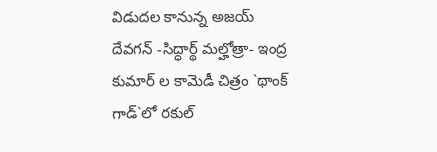విడుదల కానున్న అజయ్ దేవగన్ -సిద్ధార్థ్ మల్హోత్రా- ఇంద్ర కుమార్ ల కామెడీ చిత్రం `థాంక్ గాడ్`లో రకుల్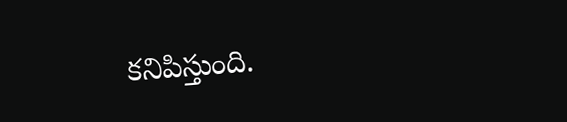కనిపిస్తుంది.